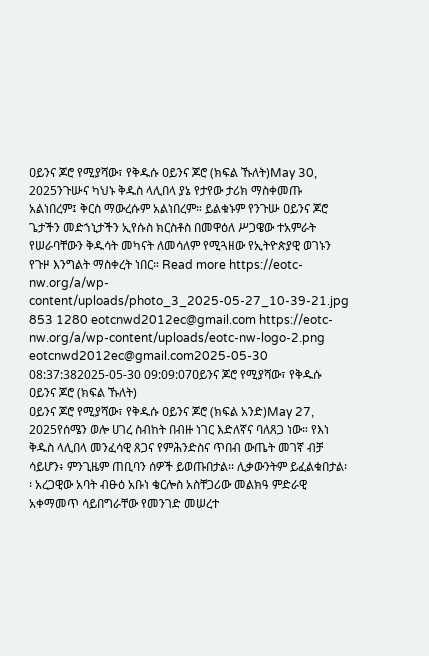ዐይንና ጆሮ የሚያሻው፣ የቅዱሱ ዐይንና ጆሮ (ክፍል ኹለት)May 30, 2025ንጉሡና ካህኑ ቅዱስ ላሊበላ ያኔ የታየው ታሪክ ማስቀመጡ አልነበረም፤ ቅርስ ማውረሱም አልነበረም። ይልቁኑም የንጉሡ ዐይንና ጆሮ ጌታችን መድኀኒታችን ኢየሱስ ክርስቶስ በመዋዕለ ሥጋዌው ተአምራት የሠራባቸውን ቅዱሳት መካናት ለመሳለም የሚጓዘው የኢትዮጵያዊ ወገኑን የጉዞ እንግልት ማስቀረት ነበር። Read more https://eotc-nw.org/a/wp-content/uploads/photo_3_2025-05-27_10-39-21.jpg 853 1280 eotcnwd2012ec@gmail.com https://eotc-nw.org/a/wp-content/uploads/eotc-nw-logo-2.png eotcnwd2012ec@gmail.com2025-05-30 08:37:382025-05-30 09:09:07ዐይንና ጆሮ የሚያሻው፣ የቅዱሱ ዐይንና ጆሮ (ክፍል ኹለት)
ዐይንና ጆሮ የሚያሻው፣ የቅዱሱ ዐይንና ጆሮ (ክፍል አንድ)May 27, 2025የሰሜን ወሎ ሀገረ ስብከት በብዙ ነገር እድለኛና ባለጸጋ ነው። የእነ ቅዱስ ላሊበላ መንፈሳዊ ጸጋና የምሕንድስና ጥበብ ውጤት መገኛ ብቻ ሳይሆን፥ ምንጊዜም ጠቢባን ሰዎች ይወጡበታል፡፡ ሊቃውንትም ይፈልቁበታል፡፡ አረጋዊው አባት ብፁዕ አቡነ ቄርሎስ አስቸጋሪው መልክዓ ምድራዊ አቀማመጥ ሳይበግራቸው የመንገድ መሠረተ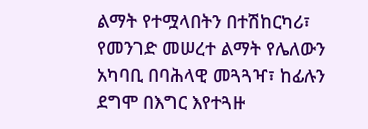ልማት የተሟላበትን በተሽከርካሪ፣ የመንገድ መሠረተ ልማት የሌለውን አካባቢ በባሕላዊ መጓጓዣ፣ ከፊሉን ደግሞ በእግር እየተጓዙ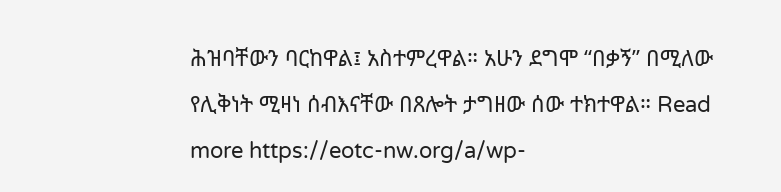ሕዝባቸውን ባርከዋል፤ አስተምረዋል። አሁን ደግሞ “በቃኝ” በሚለው የሊቅነት ሚዛነ ሰብእናቸው በጸሎት ታግዘው ሰው ተክተዋል። Read more https://eotc-nw.org/a/wp-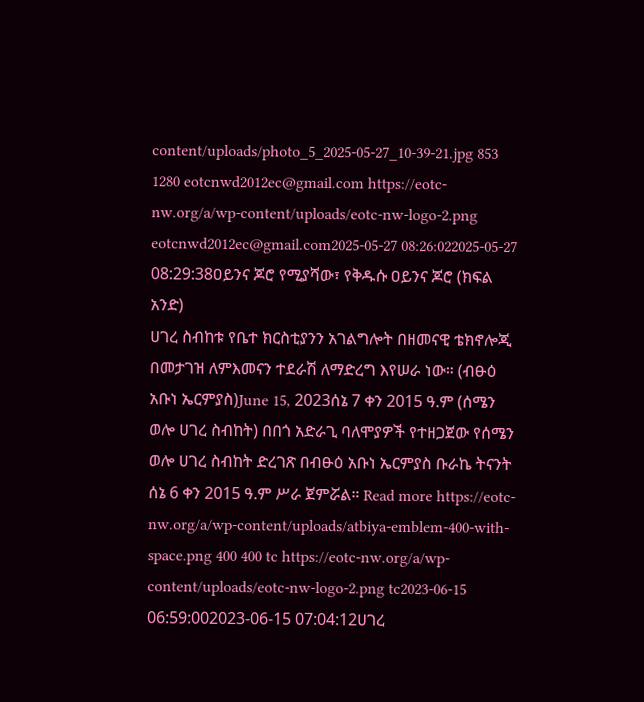content/uploads/photo_5_2025-05-27_10-39-21.jpg 853 1280 eotcnwd2012ec@gmail.com https://eotc-nw.org/a/wp-content/uploads/eotc-nw-logo-2.png eotcnwd2012ec@gmail.com2025-05-27 08:26:022025-05-27 08:29:38ዐይንና ጆሮ የሚያሻው፣ የቅዱሱ ዐይንና ጆሮ (ክፍል አንድ)
ሀገረ ስብከቱ የቤተ ክርስቲያንን አገልግሎት በዘመናዊ ቴክኖሎጂ በመታገዝ ለምእመናን ተደራሽ ለማድረግ እየሠራ ነው። (ብፁዕ አቡነ ኤርምያስ)June 15, 2023ሰኔ 7 ቀን 2015 ዓ.ም (ሰሜን ወሎ ሀገረ ስብከት) በበጎ አድራጊ ባለሞያዎች የተዘጋጀው የሰሜን ወሎ ሀገረ ስብከት ድረገጽ በብፁዕ አቡነ ኤርምያስ ቡራኬ ትናንት ሰኔ 6 ቀን 2015 ዓ.ም ሥራ ጀምሯል። Read more https://eotc-nw.org/a/wp-content/uploads/atbiya-emblem-400-with-space.png 400 400 tc https://eotc-nw.org/a/wp-content/uploads/eotc-nw-logo-2.png tc2023-06-15 06:59:002023-06-15 07:04:12ሀገረ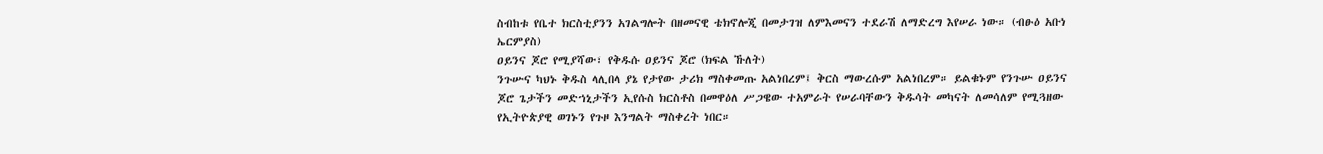ስብከቱ የቤተ ክርስቲያንን አገልግሎት በዘመናዊ ቴክኖሎጂ በመታገዝ ለምእመናን ተደራሽ ለማድረግ እየሠራ ነው። (ብፁዕ አቡነ ኤርምያስ)
ዐይንና ጆሮ የሚያሻው፣ የቅዱሱ ዐይንና ጆሮ (ክፍል ኹለት)
ንጉሡና ካህኑ ቅዱስ ላሊበላ ያኔ የታየው ታሪክ ማስቀመጡ አልነበረም፤ ቅርስ ማውረሱም አልነበረም። ይልቁኑም የንጉሡ ዐይንና ጆሮ ጌታችን መድኀኒታችን ኢየሱስ ክርስቶስ በመዋዕለ ሥጋዌው ተአምራት የሠራባቸውን ቅዱሳት መካናት ለመሳለም የሚጓዘው የኢትዮጵያዊ ወገኑን የጉዞ እንግልት ማስቀረት ነበር።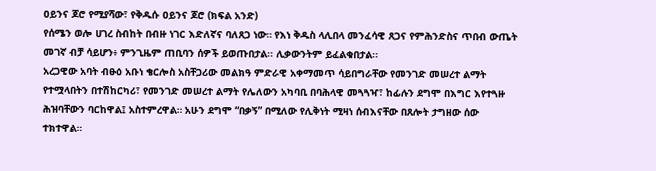ዐይንና ጆሮ የሚያሻው፣ የቅዱሱ ዐይንና ጆሮ (ክፍል አንድ)
የሰሜን ወሎ ሀገረ ስብከት በብዙ ነገር እድለኛና ባለጸጋ ነው። የእነ ቅዱስ ላሊበላ መንፈሳዊ ጸጋና የምሕንድስና ጥበብ ውጤት መገኛ ብቻ ሳይሆን፥ ምንጊዜም ጠቢባን ሰዎች ይወጡበታል፡፡ ሊቃውንትም ይፈልቁበታል፡፡
አረጋዊው አባት ብፁዕ አቡነ ቄርሎስ አስቸጋሪው መልክዓ ምድራዊ አቀማመጥ ሳይበግራቸው የመንገድ መሠረተ ልማት የተሟላበትን በተሽከርካሪ፣ የመንገድ መሠረተ ልማት የሌለውን አካባቢ በባሕላዊ መጓጓዣ፣ ከፊሉን ደግሞ በእግር እየተጓዙ ሕዝባቸውን ባርከዋል፤ አስተምረዋል። አሁን ደግሞ “በቃኝ” በሚለው የሊቅነት ሚዛነ ሰብእናቸው በጸሎት ታግዘው ሰው ተክተዋል።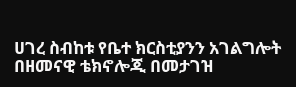ሀገረ ስብከቱ የቤተ ክርስቲያንን አገልግሎት በዘመናዊ ቴክኖሎጂ በመታገዝ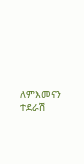ለምእመናን ተደራሽ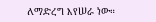ለማድረግ እየሠራ ነው።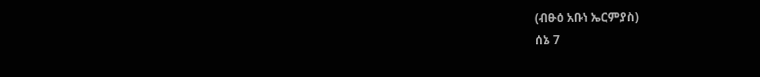(ብፁዕ አቡነ ኤርምያስ)
ሰኔ 7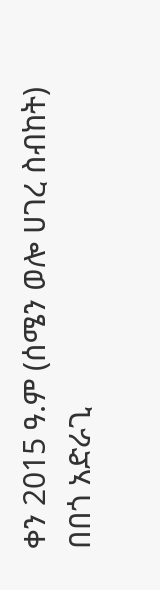ቀን 2015 ዓ.ም (ሰሜን ወሎ ሀገረ ስብከት) በበጎ አድራጊ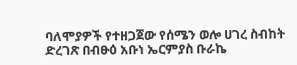ባለሞያዎች የተዘጋጀው የሰሜን ወሎ ሀገረ ስብከት ድረገጽ በብፁዕ አቡነ ኤርምያስ ቡራኬ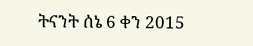ትናንት ሰኔ 6 ቀን 2015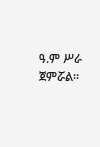ዓ.ም ሥራ ጀምሯል።